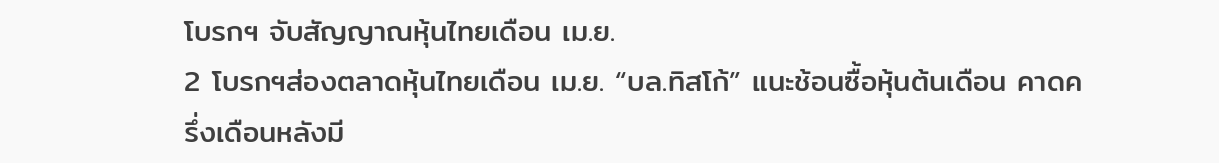โบรกฯ จับสัญญาณหุ้นไทยเดือน เม.ย.
2 โบรกฯส่องตลาดหุ้นไทยเดือน เม.ย. “บล.ทิสโก้” แนะช้อนซื้อหุ้นต้นเดือน คาดครึ่งเดือนหลังมี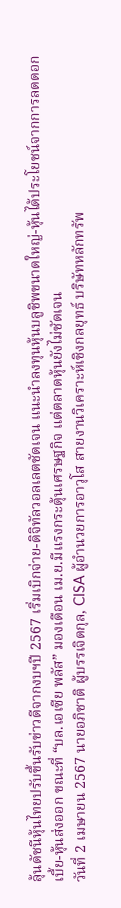ลุ้นดัชนีหุ้นไทยปรับขึ้นรับข่าวดีจากงบฯปี 2567 เริ่มเบิกจ่าย-ดิจิทัลวอลเลตชัดเจน แนะนำลงทุนหุ้นบลูชิพขนาดใหญ่-หุ้นได้ประโยชน์จากการลดดอกเบี้ย-หุ้นส่งออก ขณะที่ “บล.เอเซีย พลัส” มองเดือน เม.ย.มีแรงกระตุ้นเศรษฐกิจ แต่ตลาดหุ้นยังไม่ชัดเจน
วันที่ 2 เมษายน 2567 นายอภิชาติ ผู้บรรเจิดกุล, CISA ผู้อำนวยการอาวุโส สายงานวิเคราะห์เชิงกลยุทธ์ บริษัทหลักทรัพ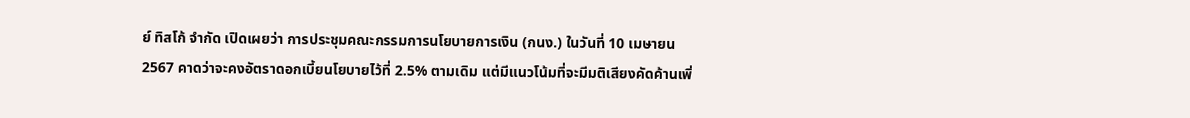ย์ ทิสโก้ จำกัด เปิดเผยว่า การประชุมคณะกรรมการนโยบายการเงิน (กนง.) ในวันที่ 10 เมษายน 2567 คาดว่าจะคงอัตราดอกเบี้ยนโยบายไว้ที่ 2.5% ตามเดิม แต่มีแนวโน้มที่จะมีมติเสียงคัดค้านเพิ่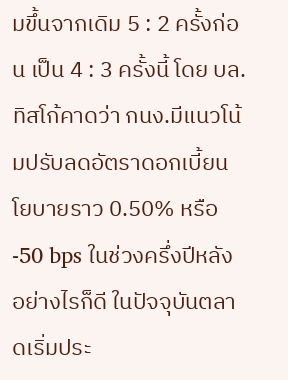มขึ้นจากเดิม 5 : 2 ครั้งก่อน เป็น 4 : 3 ครั้งนี้ โดย บล.ทิสโก้คาดว่า กนง.มีแนวโน้มปรับลดอัตราดอกเบี้ยนโยบายราว 0.50% หรือ -50 bps ในช่วงครึ่งปีหลัง
อย่างไรก็ดี ในปัจจุบันตลาดเริ่มประ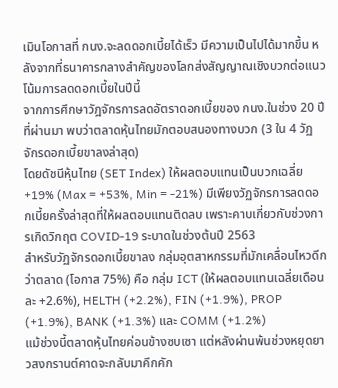เมินโอกาสที่ กนง.จะลดดอกเบี้ยได้เร็ว มีความเป็นไปได้มากขึ้น หลังจากที่ธนาคารกลางสำคัญของโลกส่งสัญญาณเชิงบวกต่อแนวโน้มการลดดอกเบี้ยในปีนี้
จากการศึกษาวัฎจักรการลดอัตราดอกเบี้ยของ กนง.ในช่วง 20 ปีที่ผ่านมา พบว่าตลาดหุ้นไทยมักตอบสนองทางบวก (3 ใน 4 วัฏจักรดอกเบี้ยขาลงล่าสุด)
โดยดัชนีหุ้นไทย (SET Index) ให้ผลตอบแทนเป็นบวกเฉลี่ย +19% (Max = +53%, Min = -21%) มีเพียงวัฏจักรการลดดอกเบี้ยครั้งล่าสุดที่ให้ผลตอบแทนติดลบ เพราะคาบเกี่ยวกับช่วงการเกิดวิกฤต COVID-19 ระบาดในช่วงต้นปี 2563
สำหรับวัฏจักรดอกเบี้ยขาลง กลุ่มอุตสาหกรรมที่มักเคลื่อนไหวดีกว่าตลาด (โอกาส 75%) คือ กลุ่ม ICT (ให้ผลตอบแทนเฉลี่ยเดือนละ +2.6%), HELTH (+2.2%), FIN (+1.9%), PROP (+1.9%), BANK (+1.3%) และ COMM (+1.2%)
แม้ช่วงนี้ตลาดหุ้นไทยค่อนข้างซบเซา แต่หลังผ่านพ้นช่วงหยุดยาวสงกรานต์คาดจะกลับมาคึกคัก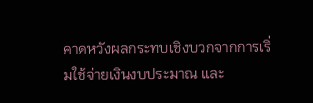คาดหวังผลกระทบเชิงบวกจากการเริ่มใช้จ่ายเงินงบประมาณ และ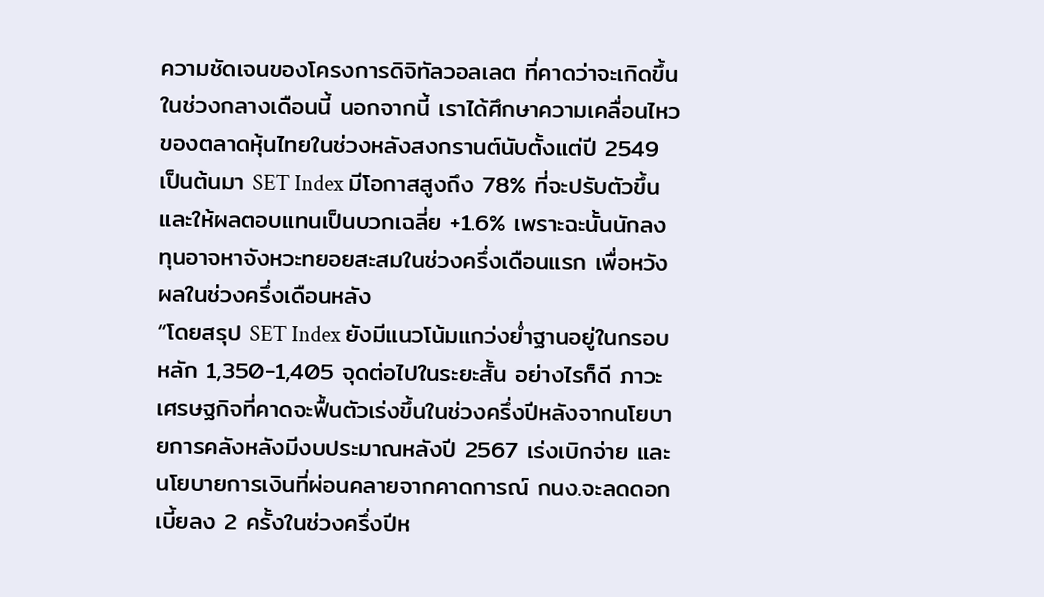ความชัดเจนของโครงการดิจิทัลวอลเลต ที่คาดว่าจะเกิดขึ้นในช่วงกลางเดือนนี้ นอกจากนี้ เราได้ศึกษาความเคลื่อนไหวของตลาดหุ้นไทยในช่วงหลังสงกรานต์นับตั้งแต่ปี 2549 เป็นต้นมา SET Index มีโอกาสสูงถึง 78% ที่จะปรับตัวขึ้น และให้ผลตอบแทนเป็นบวกเฉลี่ย +1.6% เพราะฉะนั้นนักลงทุนอาจหาจังหวะทยอยสะสมในช่วงครึ่งเดือนแรก เพื่อหวังผลในช่วงครึ่งเดือนหลัง
“โดยสรุป SET Index ยังมีแนวโน้มแกว่งย่ำฐานอยู่ในกรอบหลัก 1,350-1,405 จุดต่อไปในระยะสั้น อย่างไรก็ดี ภาวะเศรษฐกิจที่คาดจะฟื้นตัวเร่งขึ้นในช่วงครึ่งปีหลังจากนโยบายการคลังหลังมีงบประมาณหลังปี 2567 เร่งเบิกจ่าย และนโยบายการเงินที่ผ่อนคลายจากคาดการณ์ กนง.จะลดดอกเบี้ยลง 2 ครั้งในช่วงครึ่งปีห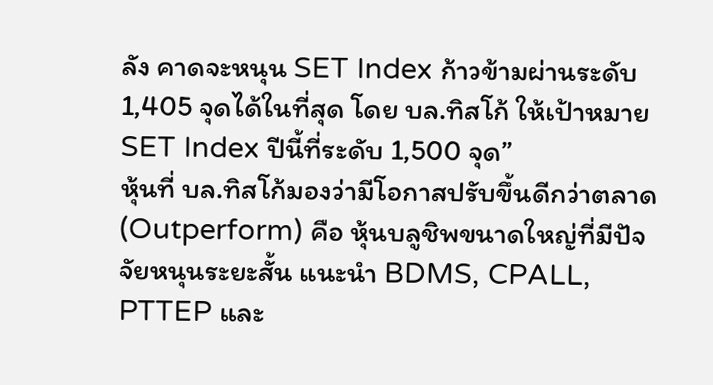ลัง คาดจะหนุน SET Index ก้าวข้ามผ่านระดับ 1,405 จุดได้ในที่สุด โดย บล.ทิสโก้ ให้เป้าหมาย SET Index ปีนี้ที่ระดับ 1,500 จุด”
หุ้นที่ บล.ทิสโก้มองว่ามีโอกาสปรับขึ้นดีกว่าตลาด (Outperform) คือ หุ้นบลูชิพขนาดใหญ่ที่มีปัจจัยหนุนระยะสั้น แนะนำ BDMS, CPALL, PTTEP และ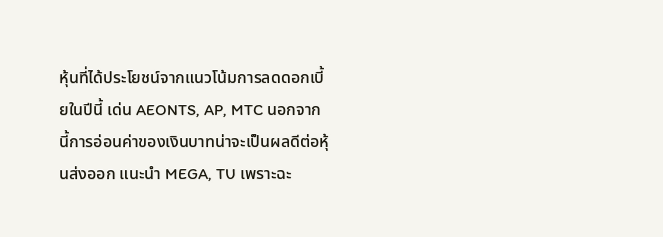หุ้นที่ได้ประโยชน์จากแนวโน้มการลดดอกเบี้ยในปีนี้ เด่น AEONTS, AP, MTC นอกจากนี้การอ่อนค่าของเงินบาทน่าจะเป็นผลดีต่อหุ้นส่งออก แนะนำ MEGA, TU เพราะฉะ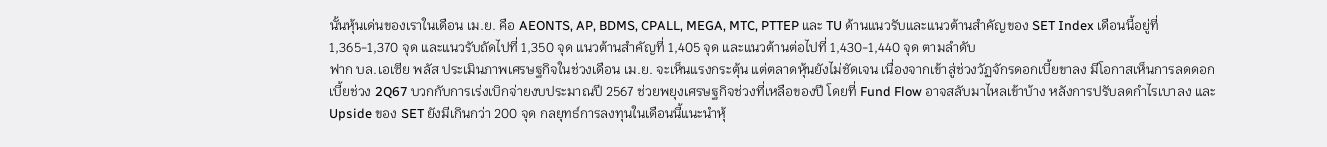นั้นหุ้นเด่นของเราในเดือน เม.ย. คือ AEONTS, AP, BDMS, CPALL, MEGA, MTC, PTTEP และ TU ด้านแนวรับและแนวต้านสำคัญของ SET Index เดือนนี้อยู่ที่ 1,365-1,370 จุด และแนวรับถัดไปที่ 1,350 จุด แนวต้านสำคัญที่ 1,405 จุด และแนวต้านต่อไปที่ 1,430-1,440 จุด ตามลำดับ
ฟาก บล.เอเซีย พลัส ประเมินภาพเศรษฐกิจในช่วงเดือน เม.ย. จะเห็นแรงกระตุ้น แต่ตลาดหุ้นยังไม่ชัดเจน เนื่องจากเข้าสู่ช่วงวัฏจักรดอกเบี้ยขาลง มีโอกาสเห็นการลดดอกเบี้ยช่วง 2Q67 บวกกับการเร่งเบิกจ่ายงบประมาณปี 2567 ช่วยพยุงเศรษฐกิจช่วงที่เหลือของปี โดยที่ Fund Flow อาจสลับมาไหลเข้าบ้าง หลังการปรับลดกำไรเบาลง และ Upside ของ SET ยังมีเกินกว่า 200 จุด กลยุทธ์การลงทุนในเดือนนี้แนะนำหุ้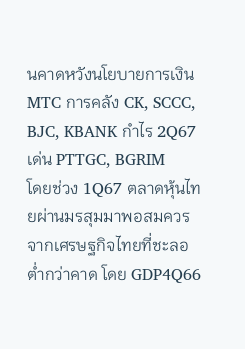นคาดหวังนโยบายการเงิน MTC การคลัง CK, SCCC, BJC, KBANK กำไร 2Q67 เด่น PTTGC, BGRIM
โดยช่วง 1Q67 ตลาดหุ้นไทยผ่านมรสุมมาพอสมควร จากเศรษฐกิจไทยที่ชะลอต่ำกว่าคาด โดย GDP4Q66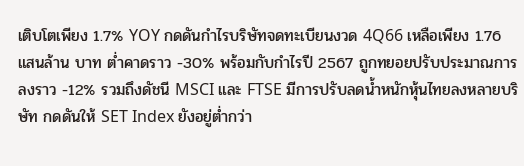เติบโตเพียง 1.7% YOY กดดันกำไรบริษัทจดทะเบียนงวด 4Q66 เหลือเพียง 1.76 แสนล้าน บาท ต่ำคาดราว -30% พร้อมกับกำไรปี 2567 ถูกทยอยปรับประมาณการลงราว -12% รวมถึงดัชนี MSCI และ FTSE มีการปรับลดน้ำหนักหุ้นไทยลงหลายบริษัท กดดันให้ SET Index ยังอยู่ต่ำกว่า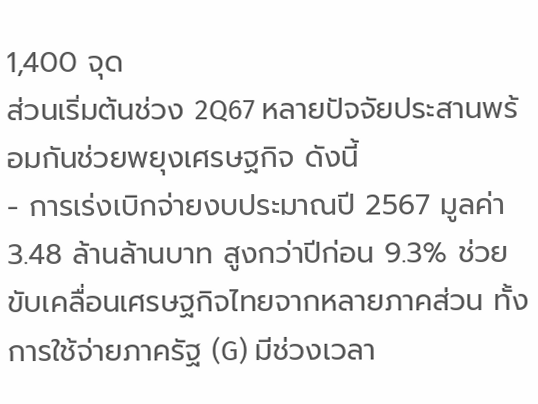1,400 จุด
ส่วนเริ่มต้นช่วง 2Q67 หลายปัจจัยประสานพร้อมกันช่วยพยุงเศรษฐกิจ ดังนี้
- การเร่งเบิกจ่ายงบประมาณปี 2567 มูลค่า 3.48 ล้านล้านบาท สูงกว่าปีก่อน 9.3% ช่วยขับเคลื่อนเศรษฐกิจไทยจากหลายภาคส่วน ทั้งการใช้จ่ายภาครัฐ (G) มีช่วงเวลา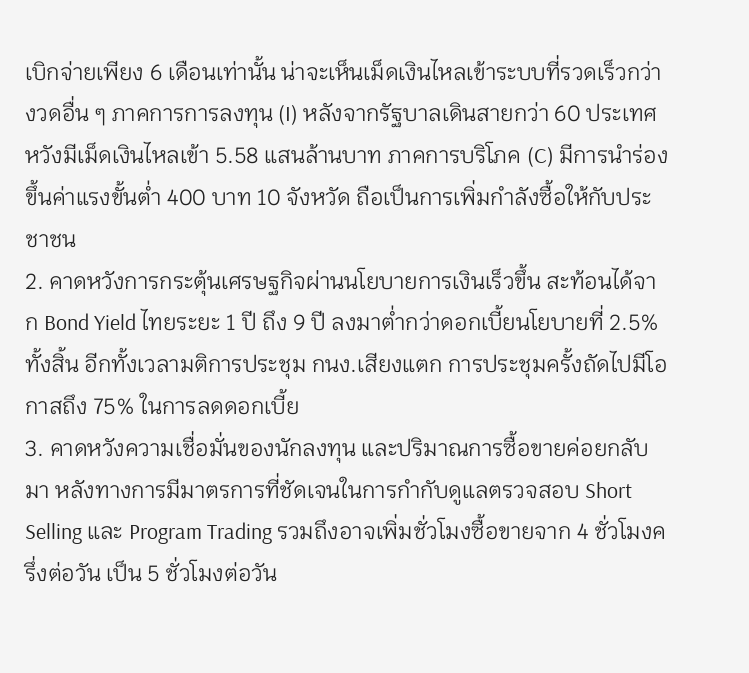เบิกจ่ายเพียง 6 เดือนเท่านั้น น่าจะเห็นเม็ดเงินไหลเข้าระบบที่รวดเร็วกว่างวดอื่น ๆ ภาคการการลงทุน (I) หลังจากรัฐบาลเดินสายกว่า 60 ประเทศ หวังมีเม็ดเงินไหลเข้า 5.58 แสนล้านบาท ภาคการบริโภค (C) มีการนำร่องขึ้นค่าแรงขั้นต่ำ 400 บาท 10 จังหวัด ถือเป็นการเพิ่มกำลังซื้อให้กับประชาชน
2. คาดหวังการกระตุ้นเศรษฐกิจผ่านนโยบายการเงินเร็วขึ้น สะท้อนได้จาก Bond Yield ไทยระยะ 1 ปี ถึง 9 ปี ลงมาต่ำกว่าดอกเบี้ยนโยบายที่ 2.5% ทั้งสิ้น อีกทั้งเวลามติการประชุม กนง.เสียงแตก การประชุมครั้งถัดไปมีโอกาสถึง 75% ในการลดดอกเบี้ย
3. คาดหวังความเชื่อมั่นของนักลงทุน และปริมาณการซื้อขายค่อยกลับมา หลังทางการมีมาตรการที่ชัดเจนในการกำกับดูแลตรวจสอบ Short Selling และ Program Trading รวมถึงอาจเพิ่มชั่วโมงซื้อขายจาก 4 ชั่วโมงครึ่งต่อวัน เป็น 5 ชั่วโมงต่อวัน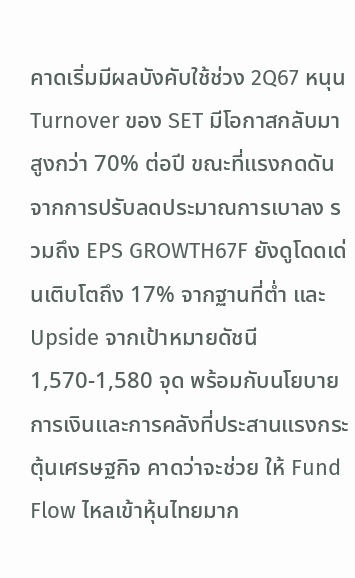คาดเริ่มมีผลบังคับใช้ช่วง 2Q67 หนุน Turnover ของ SET มีโอกาสกลับมาสูงกว่า 70% ต่อปี ขณะที่แรงกดดันจากการปรับลดประมาณการเบาลง รวมถึง EPS GROWTH67F ยังดูโดดเด่นเติบโตถึง 17% จากฐานที่ต่ำ และ Upside จากเป้าหมายดัชนี 1,570-1,580 จุด พร้อมกับนโยบาย การเงินและการคลังที่ประสานแรงกระตุ้นเศรษฐกิจ คาดว่าจะช่วย ให้ Fund Flow ไหลเข้าหุ้นไทยมาก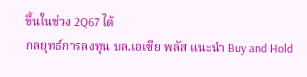ขึ้นในช่วง 2Q67 ได้
กลยุทธ์การลงทุน บล.เอเซีย พลัส แนะนำ Buy and Hold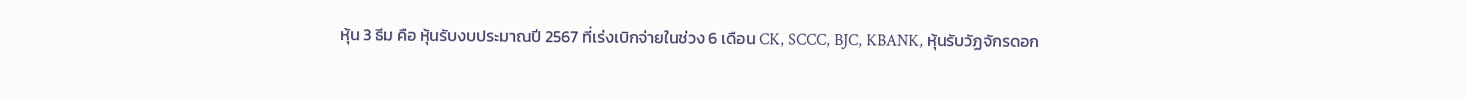หุ้น 3 ธีม คือ หุ้นรับงบประมาณปี 2567 ที่เร่งเบิกจ่ายในช่วง 6 เดือน CK, SCCC, BJC, KBANK, หุ้นรับวัฏจักรดอก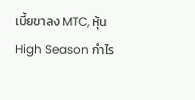เบี้ยขาลง MTC, หุ้น High Season กำไร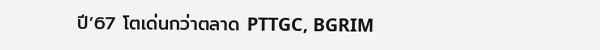ปี’67 โตเด่นกว่าตลาด PTTGC, BGRIM